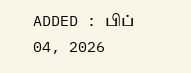ADDED : பிப் 04, 2026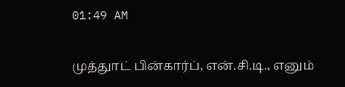01:49 AM

முத்துாட் பின்கார்ப், என்.சி.டி., எனும்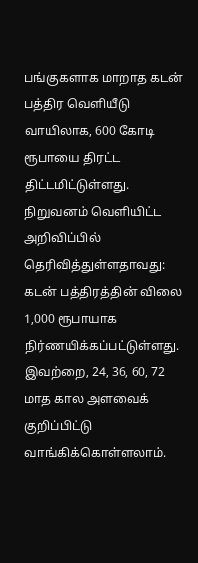பங்குகளாக மாறாத கடன் பத்திர வெளியீடு வாயிலாக, 600 கோடி ரூபாயை திரட்ட திட்டமிட்டுள்ளது.
நிறுவனம் வெளியிட்ட அறிவிப்பில் தெரிவித்துள்ளதாவது:
கடன் பத்திரத்தின் விலை 1,000 ரூபாயாக நிர்ணயிக்கப்பட்டுள்ளது. இவற்றை, 24, 36, 60, 72 மாத கால அளவைக் குறிப்பிட்டு வாங்கிக்கொள்ளலாம்.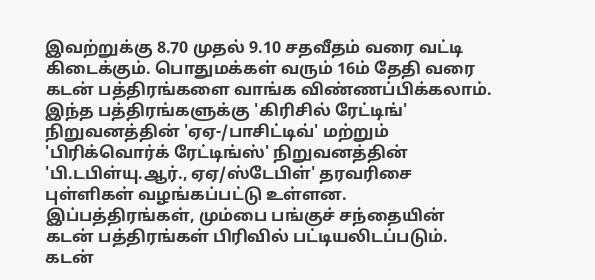இவற்றுக்கு 8.70 முதல் 9.10 சதவீதம் வரை வட்டி கிடைக்கும். பொதுமக்கள் வரும் 16ம் தேதி வரை கடன் பத்திரங்களை வாங்க விண்ணப்பிக்கலாம்.
இந்த பத்திரங்களுக்கு 'கிரிசில் ரேட்டிங்' நிறுவனத்தின் 'ஏஏ-/பாசிட்டிவ்' மற்றும் 'பிரிக்வொர்க் ரேட்டிங்ஸ்' நிறுவனத்தின் 'பி.டபிள்யு.ஆர்., ஏஏ/ஸ்டேபிள்' தரவரிசை புள்ளிகள் வழங்கப்பட்டு உள்ளன.
இப்பத்திரங்கள், மும்பை பங்குச் சந்தையின் கடன் பத்திரங்கள் பிரிவில் பட்டியலிடப்படும். கடன்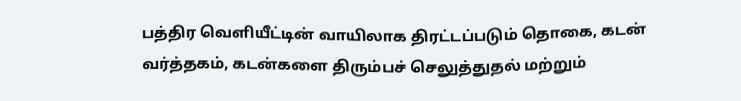பத்திர வெளியீட்டின் வாயிலாக திரட்டப்படும் தொகை, கடன் வர்த்தகம், கடன்களை திரும்பச் செலுத்துதல் மற்றும்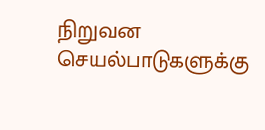நிறுவன செயல்பாடுகளுக்கு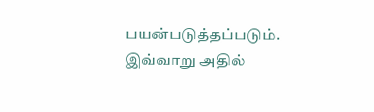பயன்படுத்தப்படும்.
இவ்வாறு அதில்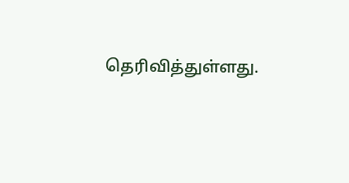தெரிவித்துள்ளது.